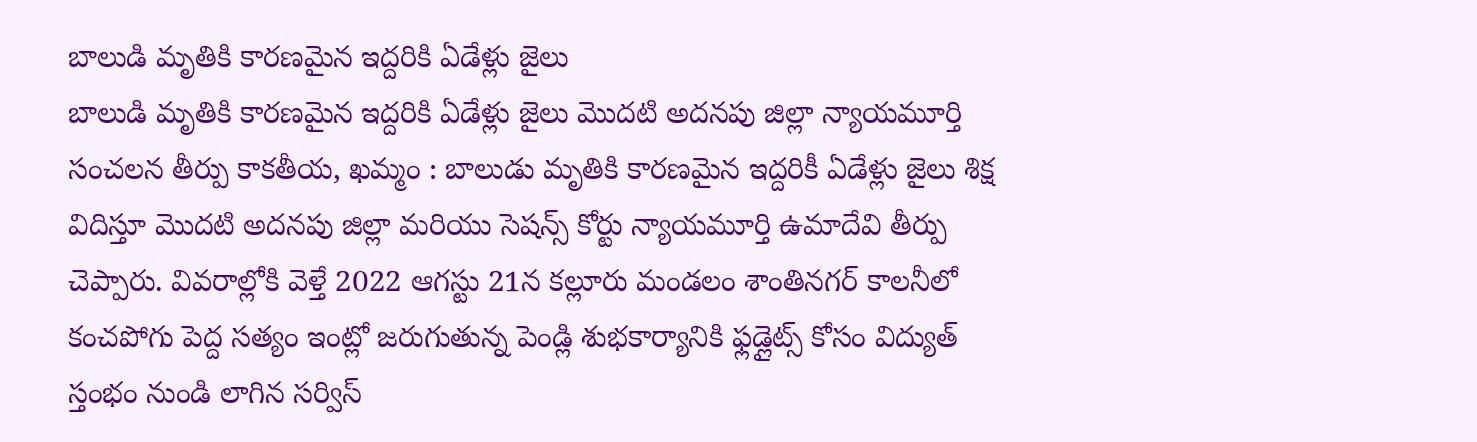బాలుడి మృతికి కారణమైన ఇద్దరికి ఏడేళ్లు జైలు
బాలుడి మృతికి కారణమైన ఇద్దరికి ఏడేళ్లు జైలు మొదటి అదనపు జిల్లా న్యాయమూర్తి సంచలన తీర్పు కాకతీయ, ఖమ్మం : బాలుడు మృతికి కారణమైన ఇద్దరికీ ఏడేళ్లు జైలు శిక్ష విదిస్తూ మొదటి అదనపు జిల్లా మరియు సెషన్స్ కోర్టు న్యాయమూర్తి ఉమాదేవి తీర్పు చెప్పారు. వివరాల్లోకి వెళ్తే 2022 ఆగస్టు 21న కల్లూరు మండలం శాంతినగర్ కాలనీలో కంచపోగు పెద్ద సత్యం ఇంట్లో జరుగుతున్న పెండ్లి శుభకార్యానికి ఫ్లడ్లైట్స్ కోసం విద్యుత్ స్తంభం నుండి లాగిన సర్విస్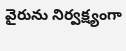వైరును నిర్వక్ష్యంగా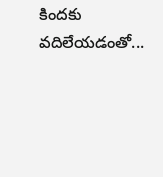కిందకు వదిలేయడంతో...